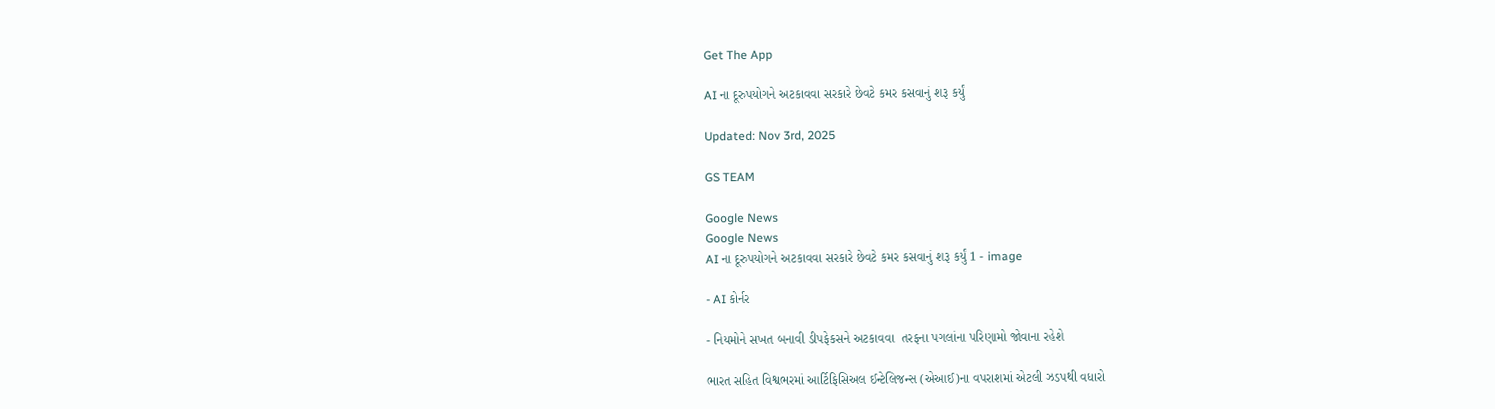Get The App

AI ના દૂરુપયોગને અટકાવવા સરકારે છેવટે કમર કસવાનું શરૂ કર્યું

Updated: Nov 3rd, 2025

GS TEAM

Google News
Google News
AI ના દૂરુપયોગને અટકાવવા સરકારે છેવટે કમર કસવાનું શરૂ કર્યું 1 - image

- AI કોર્નર

- નિયમોને સખત બનાવી ડીપફેકસને અટકાવવા  તરફના પગલાંના પરિણામો જોવાના રહેશે

ભારત સહિત વિશ્વભરમાં આર્ટિફિસિઅલ ઈન્ટેલિજન્સ (એઆઈ)ના વપરાશમાં એટલી ઝડપથી વધારો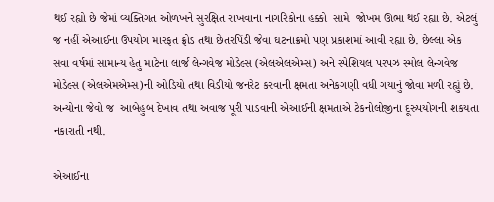થઈ રહ્યો છે જેમાં વ્યક્તિગત ઓળખને સુરક્ષિત રાખવાના નાગરિકોના હક્કો  સામે  જોખમ ઊભા થઈ રહ્યા છે. એટલું જ નહીં એઆઈના ઉપયોગ મારફત ફ્રોડ તથા છેતરપિંડી જેવા ઘટનાક્રમો પણ પ્રકાશમાં આવી રહ્યા છે. છેલ્લા એક સવા વર્ષમાં સામાન્ય હેતુ માટેના લાર્જ લેન્ગવેજ મોડેલ્સ (એલએલએમ્સ) અને સ્પેશિયલ પરપઝ સ્મોલ લેન્ગવેજ મોડેલ્સ (એલએમએમ્સ)ની ઓડિયો તથા વિડીયો જનરેટ કરવાની ક્ષમતા અનેકગણી વધી ગયાનું જોવા મળી રહ્યું છે. અન્યોના જેવો જ  આબેહુબ દેખાવ તથા અવાજ પૂરી પાડવાની એઆઈની ક્ષમતાએ ટેકનોલોજીના દૂરુપયોગની શકયતા નકારાતી નથી.

એઆઈના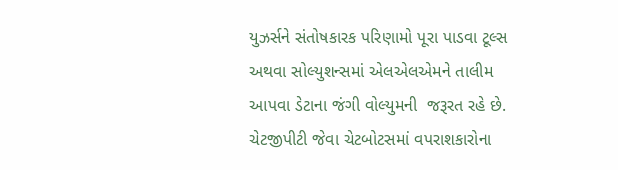યુઝર્સને સંતોષકારક પરિણામો પૂરા પાડવા ટૂલ્સ અથવા સોલ્યુશન્સમાં એલએલએમને તાલીમ આપવા ડેટાના જંગી વોલ્યુમની  જરૂરત રહે છે. ચેટજીપીટી જેવા ચેટબોટસમાં વપરાશકારોના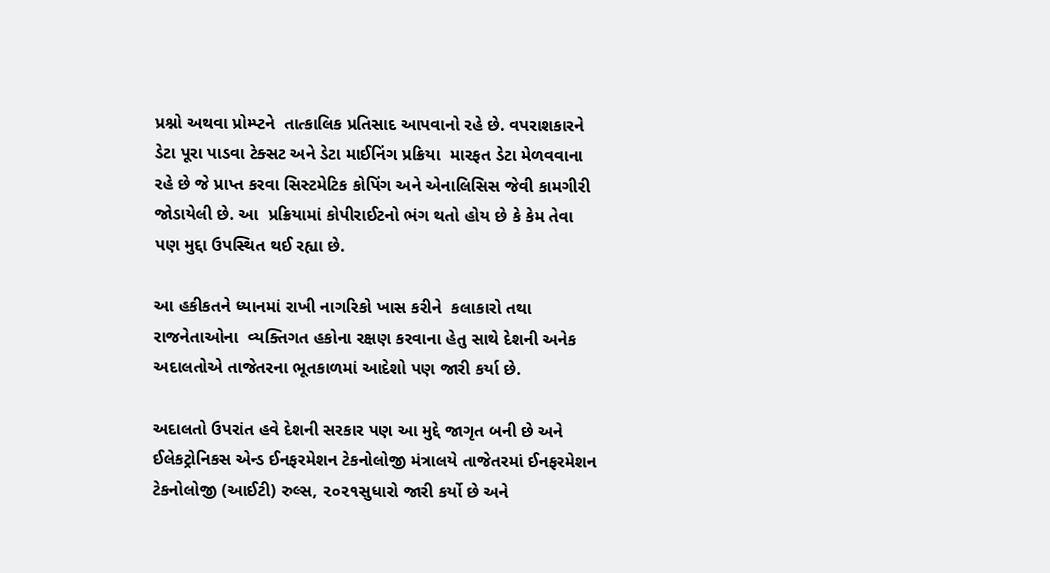પ્રશ્નો અથવા પ્રોમ્પ્ટને  તાત્કાલિક પ્રતિસાદ આપવાનો રહે છે. વપરાશકારને ડેટા પૂરા પાડવા ટેક્સટ અને ડેટા માઈનિંગ પ્રક્રિયા  મારફત ડેટા મેળવવાના રહે છે જે પ્રાપ્ત કરવા સિસ્ટમેટિક કોપિંગ અને એનાલિસિસ જેવી કામગીરી જોડાયેલી છે. આ  પ્રક્રિયામાં કોપીરાઈટનો ભંગ થતો હોય છે કે કેમ તેવા પણ મુદ્દા ઉપસ્થિત થઈ રહ્યા છે.

આ હકીકતને ધ્યાનમાં રાખી નાગરિકો ખાસ કરીને  કલાકારો તથા રાજનેતાઓના  વ્યક્તિગત હકોના રક્ષણ કરવાના હેતુ સાથે દેશની અનેક અદાલતોએ તાજેતરના ભૂતકાળમાં આદેશો પણ જારી કર્યા છે.

અદાલતો ઉપરાંત હવે દેશની સરકાર પણ આ મુદ્દે જાગૃત બની છે અને ઈલેકટ્રોનિકસ એન્ડ ઈનફરમેશન ટેકનોલોજી મંત્રાલયે તાજેતરમાં ઈનફરમેશન ટેકનોલોજી (આઈટી) રુલ્સ, ૨૦૨૧સુધારો જારી કર્યો છે અને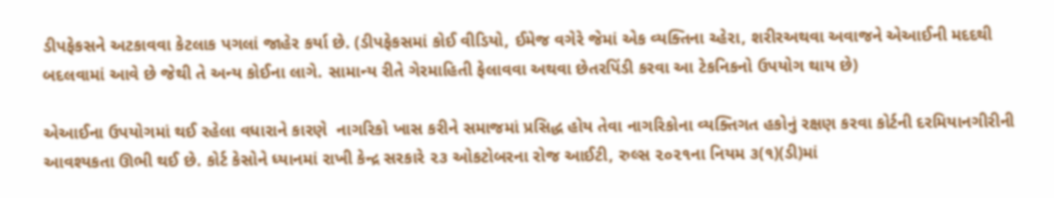ડીપફેકસને અટકાવવા કેટલાક પગલાં જાહેર કર્યા છે. (ડીપફેકસમાં કોઈ વીડિયો, ઈમેજ વગેરે જેમાં એક વ્યક્તિના ચ્હેરા, શરીરઅથવા અવાજને એઆઈની મદદથી બદલવામાં આવે છે જેથી તે અન્ય કોઈના લાગે. સામાન્ય રીતે ગેરમાહિતી ફેલાવવા અથવા છેતરપિંડી કરવા આ ટેકનિકનો ઉપયોગ થાય છે)

એઆઈના ઉપયોગમાં થઈ રહેલા વધારાને કારણે  નાગરિકો ખાસ કરીને સમાજમાં પ્રસિદ્ધ હોય તેવા નાગરિકોના વ્યક્તિગત હકોનું રક્ષણ કરવા કોર્ટની દરમિયાનગીરીની આવશ્યકતા ઊભી થઈ છે. કોર્ટ કેસોને ધ્યાનમાં રાખી કેન્દ્ર સરકારે ૨૩ ઓકટોબરના રોજ આઈટી, રુલ્સ ૨૦૨૧ના નિયમ ૩(૧)(ડી)માં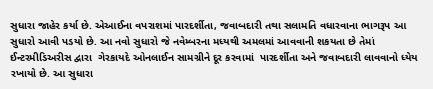સુધારા જાહેર કર્યા છે. એઆઈના વપરાશમાં પારદર્શીતા, જવાબદારી તથા સલામતિ વધારવાના ભાગરૂપ આ સુધારો આવી પડયો છે. આ નવો સુધારો જે નવેમ્બરના મધ્યથી અમલમાં આવવાની શકયતા છે તેમાં ઈન્ટરમીડિઅરીસ દ્વારા  ગેરકાયદે ઓનલાઈન સામગ્રીને દૂર કરવામાં  પારદર્શીતા અને જવાબદારી લાવવાનો ધ્યેય રખાયો છે. આ સુધારા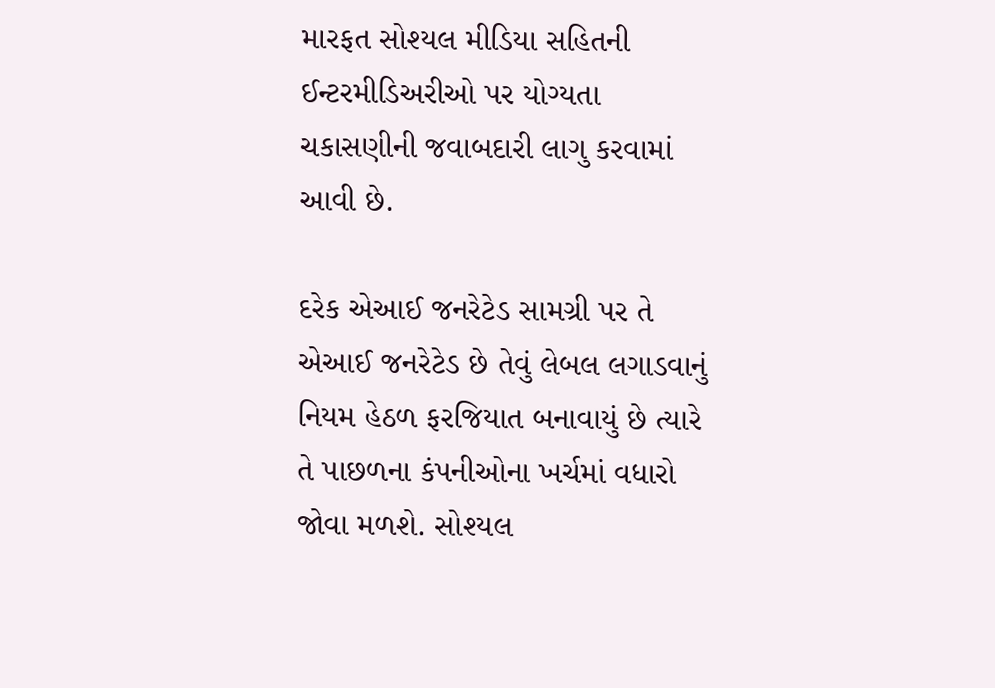મારફત સોશ્યલ મીડિયા સહિતની ઈન્ટરમીડિઅરીઓ પર યોગ્યતા ચકાસણીની જવાબદારી લાગુ કરવામાં આવી છે.

દરેક એઆઈ જનરેટેડ સામગ્રી પર તે એઆઈ જનરેટેડ છે તેવું લેબલ લગાડવાનું નિયમ હેઠળ ફરજિયાત બનાવાયું છે ત્યારે તે પાછળના કંપનીઓના ખર્ચમાં વધારો જોવા મળશે. સોશ્યલ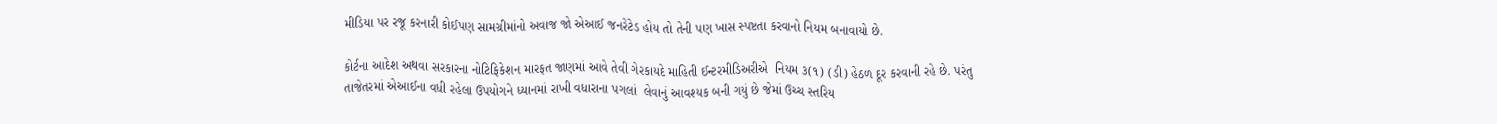મીડિયા પર રજૂ કરનારી કોઈપણ સામગ્રીમાંનો અવાજ જો એઆઈ જનરેટેડ હોય તો તેની પણ ખાસ સ્પષ્ટતા કરવાનો નિયમ બનાવાયો છે.

કોર્ટના આદેશ અથવા સરકારના નોટિફિકેશન મારફત જાણમાં આવે તેવી ગેરકાયદે માહિતી ઈન્ટરમીડિઅરીએ  નિયમ ૩(૧) (ડી) હેઠળ દૂર કરવાની રહે છે. પરંતુ તાજેતરમાં એઆઈના વધી રહેલા ઉપયોગને ધ્યાનમાં રાખી વધારાના પગલાં  લેવાનું આવશ્યક બની ગયું છે જેમાં ઉચ્ચ સ્તરિય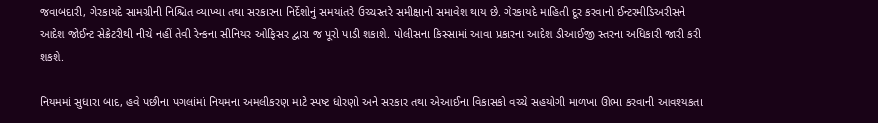જવાબદારી, ગેરકાયદે સામગ્રીની નિશ્ચિત વ્યાખ્યા તથા સરકારના નિર્દેશોનું સમયાંતરે ઉચ્ચસ્તરે સમીક્ષાનો સમાવેશ થાય છે. ગેરકાયદે માહિતી દૂર કરવાનો ઈન્ટરમીડિઅરીસને આદેશ જોઈન્ટ સેક્રેટરીથી નીચે નહીં તેવી રેન્કના સીનિયર ઓફિસર દ્વારા જ પૂરો પાડી શકાશે. પોલીસના કિસ્સામાં આવા પ્રકારના આદેશ ડીઆઈજી સ્તરના અધિકારી જારી કરી શકશે.

નિયમમાં સુધારા બાદ, હવે પછીના પગલાંમાં નિયમના અમલીકરણ માટે સ્પષ્ટ ધોરણો અને સરકાર તથા એઆઈના વિકાસકો વચ્ચે સહયોગી માળખા ઊભા કરવાની આવશ્યકતા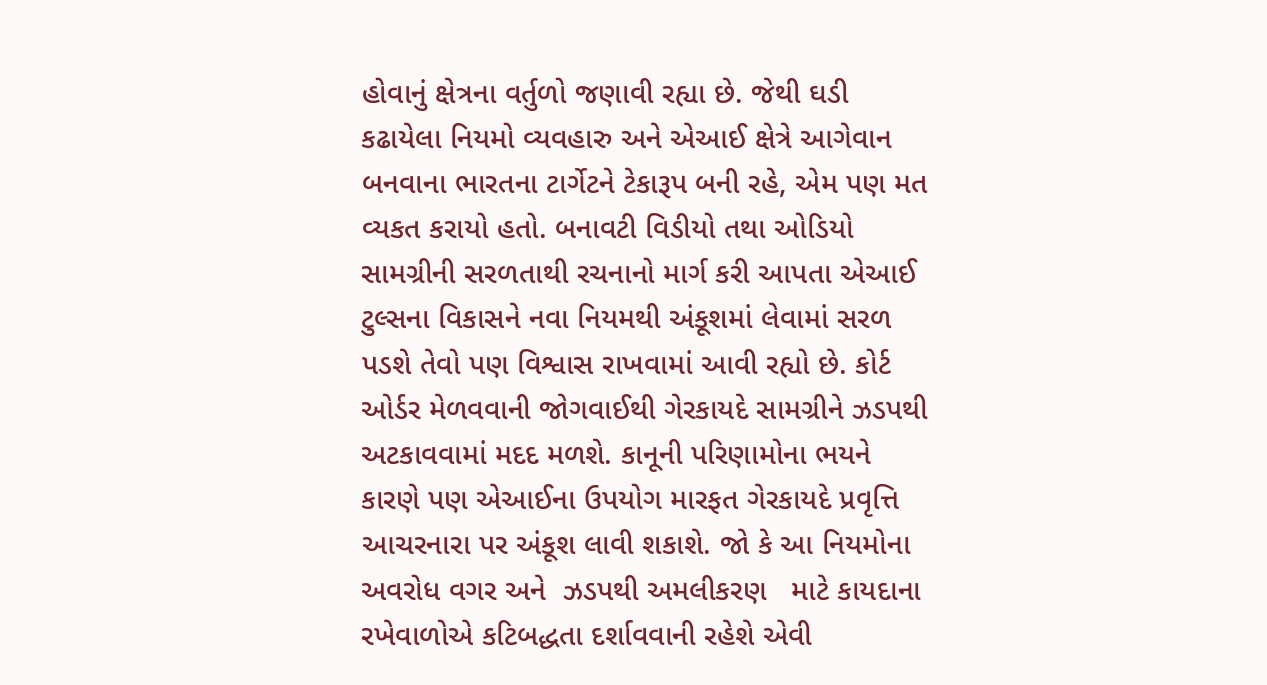હોવાનું ક્ષેત્રના વર્તુળો જણાવી રહ્યા છે. જેથી ઘડી કઢાયેલા નિયમો વ્યવહારુ અને એઆઈ ક્ષેત્રે આગેવાન બનવાના ભારતના ટાર્ગેટને ટેકારૂપ બની રહે, એમ પણ મત વ્યકત કરાયો હતો. બનાવટી વિડીયો તથા ઓડિયો સામગ્રીની સરળતાથી રચનાનો માર્ગ કરી આપતા એઆઈ ટુલ્સના વિકાસને નવા નિયમથી અંકૂશમાં લેવામાં સરળ પડશે તેવો પણ વિશ્વાસ રાખવામાં આવી રહ્યો છે. કોર્ટ ઓર્ડર મેળવવાની જોગવાઈથી ગેરકાયદે સામગ્રીને ઝડપથી અટકાવવામાં મદદ મળશે. કાનૂની પરિણામોના ભયને કારણે પણ એઆઈના ઉપયોગ મારફત ગેરકાયદે પ્રવૃત્તિ આચરનારા પર અંકૂશ લાવી શકાશે. જો કે આ નિયમોના  અવરોધ વગર અને  ઝડપથી અમલીકરણ   માટે કાયદાના રખેવાળોએ કટિબદ્ધતા દર્શાવવાની રહેશે એવી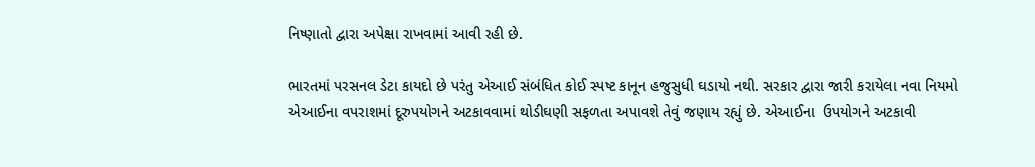નિષ્ણાતો દ્વારા અપેક્ષા રાખવામાં આવી રહી છે.

ભારતમાં પરસનલ ડેટા કાયદો છે પરંતુ એઆઈ સંબંધિત કોઈ સ્પષ્ટ કાનૂન હજુસુધી ઘડાયો નથી. સરકાર દ્વારા જારી કરાયેલા નવા નિયમો એઆઈના વપરાશમાં દૂરુપયોગને અટકાવવામાં થોડીઘણી સફળતા અપાવશે તેવું જણાય રહ્યું છે. એઆઈના  ઉપયોગને અટકાવી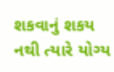શકવાનું શકય નથી ત્યારે યોગ્ય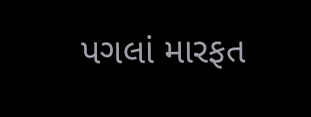પગલાં મારફત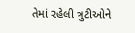તેમાં રહેલી ત્રુટીઓને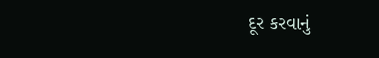દૂર કરવાનું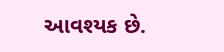આવશ્યક છે.